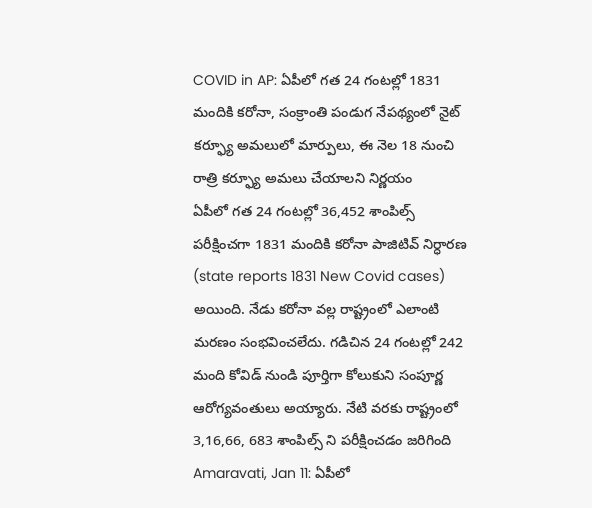COVID in AP: ఏపీలో గత 24 గంటల్లో 1831 మందికి కరోనా, సంక్రాంతి పండుగ నేపథ్యంలో నైట్ కర్ఫ్యూ అమలులో మార్పులు, ఈ నెల 18 నుంచి రాత్రి కర్ఫ్యూ అమలు చేయాలని నిర్ణయం
ఏపీలో గత 24 గంటల్లో 36,452 శాంపిల్స్ పరీక్షించగా 1831 మందికి కరోనా పాజిటివ్ నిర్ధారణ (state reports 1831 New Covid cases) అయింది. నేడు కరోనా వల్ల రాష్ట్రంలో ఎలాంటి మరణం సంభవించలేదు. గడిచిన 24 గంటల్లో 242 మంది కోవిడ్ నుండి పూర్తిగా కోలుకుని సంపూర్ణ ఆరోగ్యవంతులు అయ్యారు. నేటి వరకు రాష్ట్రంలో 3,16,66, 683 శాంపిల్స్ ని పరీక్షించడం జరిగింది
Amaravati, Jan 11: ఏపీలో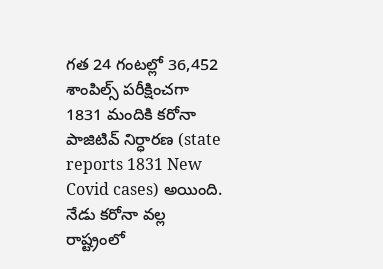గత 24 గంటల్లో 36,452 శాంపిల్స్ పరీక్షించగా 1831 మందికి కరోనా పాజిటివ్ నిర్ధారణ (state reports 1831 New Covid cases) అయింది. నేడు కరోనా వల్ల రాష్ట్రంలో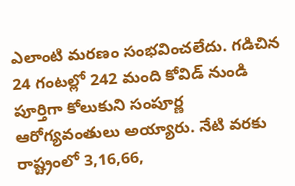ఎలాంటి మరణం సంభవించలేదు. గడిచిన 24 గంటల్లో 242 మంది కోవిడ్ నుండి పూర్తిగా కోలుకుని సంపూర్ణ ఆరోగ్యవంతులు అయ్యారు. నేటి వరకు రాష్ట్రంలో 3,16,66,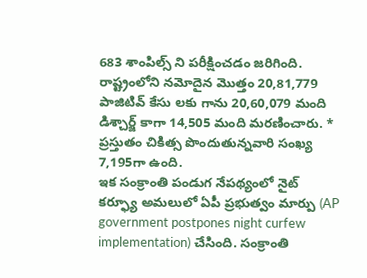683 శాంపిల్స్ ని పరీక్షించడం జరిగింది. రాష్ట్రంలోని నమోదైన మొత్తం 20,81,779 పాజిటివ్ కేసు లకు గాను 20,60,079 మంది డిశ్చార్జ్ కాగా 14,505 మంది మరణించారు. * ప్రస్తుతం చికిత్స పొందుతున్నవారి సంఖ్య 7,195గా ఉంది.
ఇక సంక్రాంతి పండుగ నేపథ్యంలో నైట్ కర్ఫ్యూ అమలులో ఏపీ ప్రభుత్వం మార్పు (AP government postpones night curfew implementation) చేసింది. సంక్రాంతి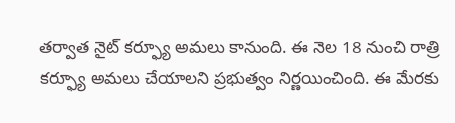తర్వాత నైట్ కర్ఫ్యూ అమలు కానుంది. ఈ నెల 18 నుంచి రాత్రి కర్ఫ్యూ అమలు చేయాలని ప్రభుత్వం నిర్ణయించింది. ఈ మేరకు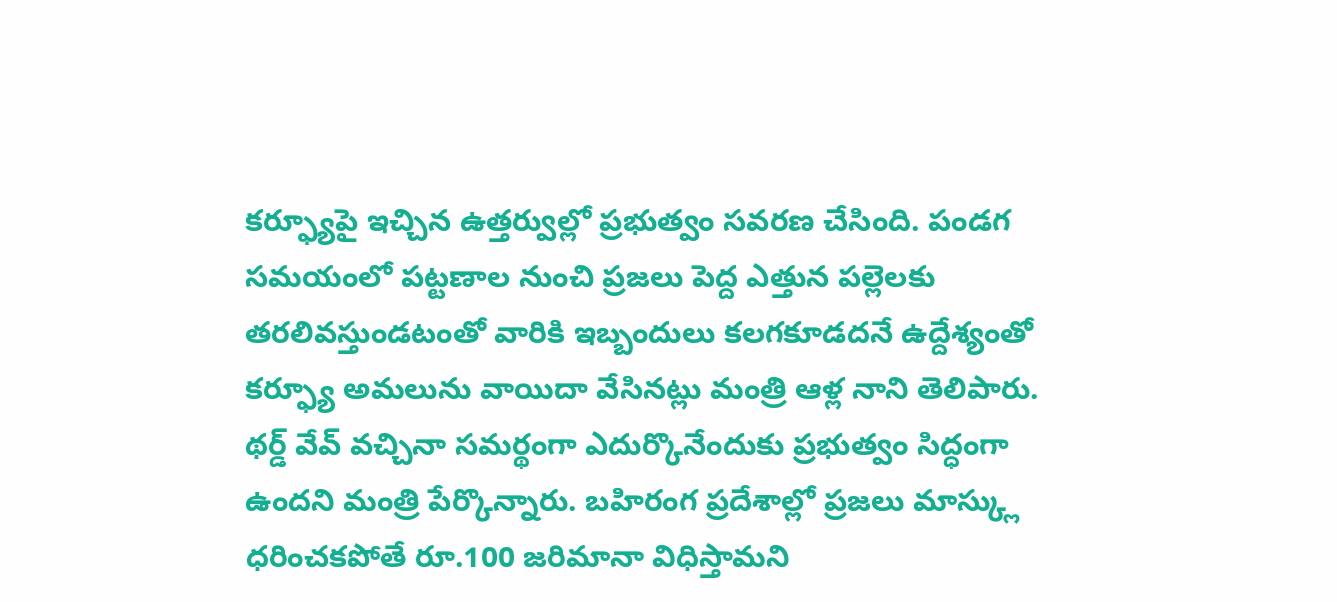కర్ఫ్యూపై ఇచ్చిన ఉత్తర్వుల్లో ప్రభుత్వం సవరణ చేసింది. పండగ సమయంలో పట్టణాల నుంచి ప్రజలు పెద్ద ఎత్తున పల్లెలకు తరలివస్తుండటంతో వారికి ఇబ్బందులు కలగకూడదనే ఉద్దేశ్యంతో కర్ఫ్యూ అమలును వాయిదా వేసినట్లు మంత్రి ఆళ్ల నాని తెలిపారు.
థర్డ్ వేవ్ వచ్చినా సమర్థంగా ఎదుర్కొనేందుకు ప్రభుత్వం సిద్ధంగా ఉందని మంత్రి పేర్కొన్నారు. బహిరంగ ప్రదేశాల్లో ప్రజలు మాస్క్లు ధరించకపోతే రూ.100 జరిమానా విధిస్తామని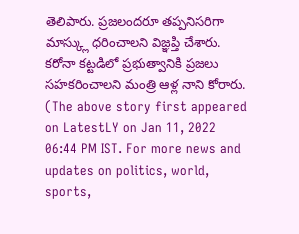తెలిపారు. ప్రజలందరూ తప్పనిసరిగా మాస్క్లు ధరించాలని విజ్ఞప్తి చేశారు. కరోనా కట్టడిలో ప్రభుత్వానికి ప్రజలు సహకరించాలని మంత్రి ఆళ్ల నాని కోరారు.
(The above story first appeared on LatestLY on Jan 11, 2022 06:44 PM IST. For more news and updates on politics, world, sports,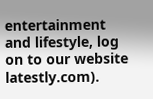entertainment and lifestyle, log on to our website latestly.com).